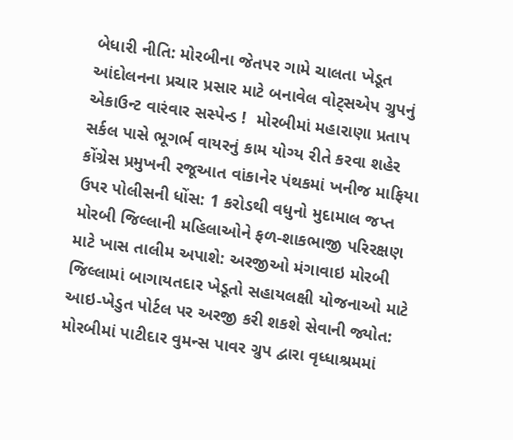બેધારી નીતિ: મોરબીના જેતપર ગામે ચાલતા ખેડૂત આંદોલનના પ્રચાર પ્રસાર માટે બનાવેલ વોટ્સએપ ગ્રુપનું એકાઉન્ટ વારંવાર સસ્પેન્ડ !  મોરબીમાં મહારાણા પ્રતાપ સર્કલ પાસે ભૂગર્ભ વાયરનું કામ યોગ્ય રીતે કરવા શહેર કોંગ્રેસ પ્રમુખની રજૂઆત વાંકાનેર પંથકમાં ખનીજ માફિયા ઉપર પોલીસની ધોંસ: 1 કરોડથી વધુનો મુદામાલ જપ્ત મોરબી જિલ્લાની મહિલાઓને ફળ-શાકભાજી પરિરક્ષણ માટે ખાસ તાલીમ અપાશે: અરજીઓ મંગાવાઇ મોરબી જિલ્લામાં બાગાયતદાર ખેડૂતો સહાયલક્ષી યોજનાઓ માટે આઇ-ખેડુત પોર્ટલ પર અરજી કરી શકશે સેવાની જ્યોત: મોરબીમાં પાટીદાર વુમન્સ પાવર ગ્રુપ દ્વારા વૃધ્ધાશ્રમમાં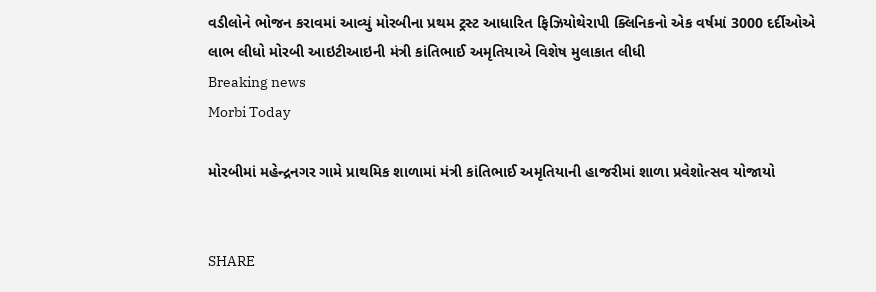વડીલોને ભોજન કરાવમાં આવ્યું મોરબીના પ્રથમ ટ્રસ્ટ આધારિત ફિઝિયોથેરાપી ક્લિનિકનો એક વર્ષમાં 3000 દર્દીઓએ લાભ લીધો મોરબી આઇટીઆઇની મંત્રી કાંતિભાઈ અમૃતિયાએ વિશેષ મુલાકાત લીધી
Breaking news
Morbi Today

મોરબીમાં મહેન્દ્રનગર ગામે પ્રાથમિક શાળામાં મંત્રી કાંતિભાઈ અમૃતિયાની હાજરીમાં શાળા પ્રવેશોત્સવ યોજાયો


SHARE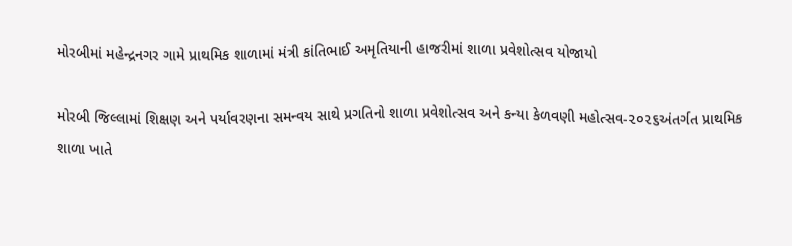મોરબીમાં મહેન્દ્રનગર ગામે પ્રાથમિક શાળામાં મંત્રી કાંતિભાઈ અમૃતિયાની હાજરીમાં શાળા પ્રવેશોત્સવ યોજાયો

મોરબી જિલ્લામાં શિક્ષણ અને પર્યાવરણના સમન્વય સાથે પ્રગતિનો શાળા પ્રવેશોત્સવ અને કન્યા કેળવણી મહોત્સવ-૨૦૨૬અંતર્ગત પ્રાથમિક શાળા ખાતે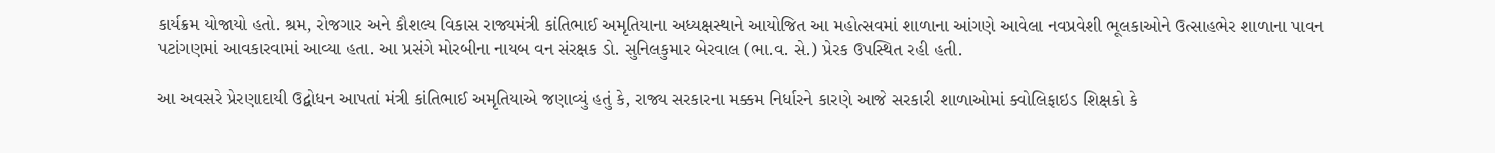કાર્યક્રમ યોજાયો હતો. શ્રમ, રોજગાર અને કૌશલ્ય વિકાસ રાજ્યમંત્રી કાંતિભાઈ અમૃતિયાના અધ્યક્ષસ્થાને આયોજિત આ મહોત્સવમાં શાળાના આંગણે આવેલા નવપ્રવેશી ભૂલકાઓને ઉત્સાહભેર શાળાના પાવન પટાંગણમાં આવકારવામાં આવ્યા હતા. આ પ્રસંગે મોરબીના નાયબ વન સંરક્ષક ડો. સુનિલકુમાર બેરવાલ (ભા.વ. સે.) પ્રેરક ઉપસ્થિત રહી હતી.

આ અવસરે પ્રેરણાદાયી ઉદ્બોધન આપતાં મંત્રી કાંતિભાઈ અમૃતિયાએ જણાવ્યું હતું કે, રાજ્ય સરકારના મક્કમ નિર્ધારને કારણે આજે સરકારી શાળાઓમાં ક્વોલિફાઇડ શિક્ષકો કે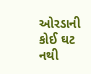ઓરડાની કોઈ ઘટ નથી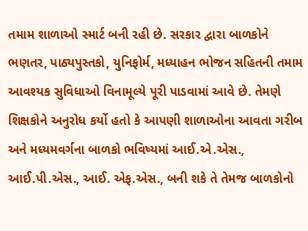તમામ શાળાઓ સ્માર્ટ બની રહી છે. સરકાર દ્વારા બાળકોને ભણતર, પાઠ્યપુસ્તકો, યુનિફોર્મ, મધ્યાહન ભોજન સહિતની તમામ આવશ્યક સુવિધાઓ વિનામૂલ્યે પૂરી પાડવામાં આવે છે. તેમણે શિક્ષકોને અનુરોધ કર્યો હતો કે આપણી શાળાઓના આવતા ગરીબ અને મધ્યમવર્ગના બાળકો ભવિષ્યમાં આઈ.એ.એસ., આઈ.પી.એસ., આઈ. એફ.એસ., બની શકે તે તેમજ બાળકોનો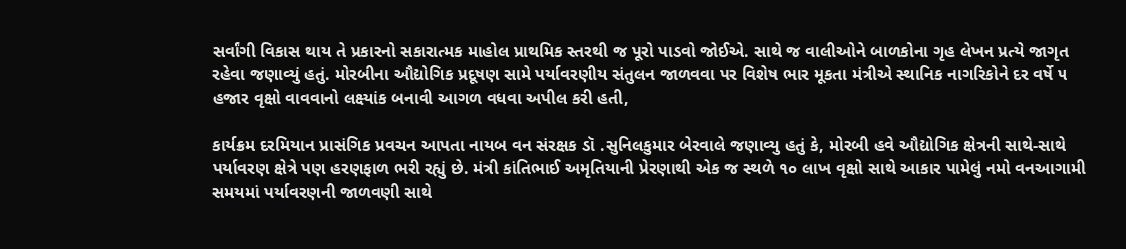સર્વાંગી વિકાસ થાય તે પ્રકારનો સકારાત્મક માહોલ પ્રાથમિક સ્તરથી જ પૂરો પાડવો જોઈએ. સાથે જ વાલીઓને બાળકોના ગૃહ લેખન પ્રત્યે જાગૃત રહેવા જણાવ્યું હતું. મોરબીના ઔદ્યોગિક પ્રદૂષણ સામે પર્યાવરણીય સંતુલન જાળવવા પર વિશેષ ભાર મૂકતા મંત્રીએ સ્થાનિક નાગરિકોને દર વર્ષે ૫ હજાર વૃક્ષો વાવવાનો લક્ષ્યાંક બનાવી આગળ વધવા અપીલ કરી હતી,

કાર્યક્રમ દરમિયાન પ્રાસંગિક પ્રવચન આપતા નાયબ વન સંરક્ષક ડૉ .સુનિલકુમાર બેરવાલે જણાવ્યુ હતું કે, મોરબી હવે ઔદ્યોગિક ક્ષેત્રની સાથે-સાથે પર્યાવરણ ક્ષેત્રે પણ હરણફાળ ભરી રહ્યું છે. મંત્રી કાંતિભાઈ અમૃતિયાની પ્રેરણાથી એક જ સ્થળે ૧૦ લાખ વૃક્ષો સાથે આકાર પામેલું નમો વનઆગામી સમયમાં પર્યાવરણની જાળવણી સાથે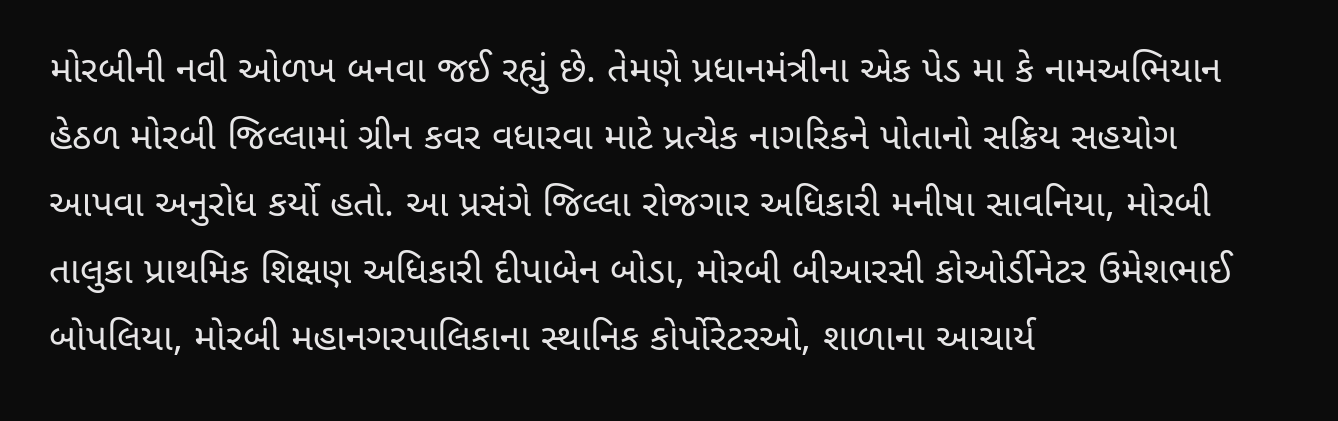મોરબીની નવી ઓળખ બનવા જઈ રહ્યું છે. તેમણે પ્રધાનમંત્રીના એક પેડ મા કે નામઅભિયાન હેઠળ મોરબી જિલ્લામાં ગ્રીન કવર વધારવા માટે પ્રત્યેક નાગરિકને પોતાનો સક્રિય સહયોગ આપવા અનુરોધ કર્યો હતો. આ પ્રસંગે જિલ્લા રોજગાર અધિકારી મનીષા સાવનિયા, મોરબી તાલુકા પ્રાથમિક શિક્ષણ અધિકારી દીપાબેન બોડા, મોરબી બીઆરસી કોઓર્ડીનેટર ઉમેશભાઈ બોપલિયા, મોરબી મહાનગરપાલિકાના સ્થાનિક કોર્પોરેટરઓ, શાળાના આચાર્ય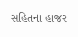સહિતના હાજર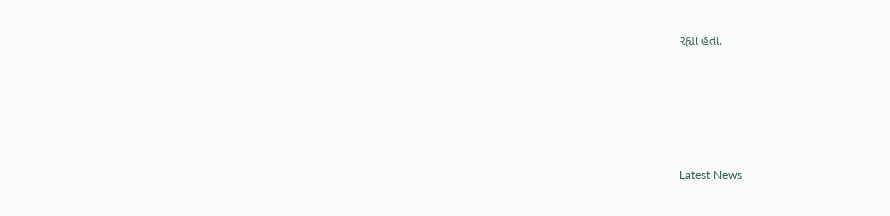રહ્યા હતા.






Latest News